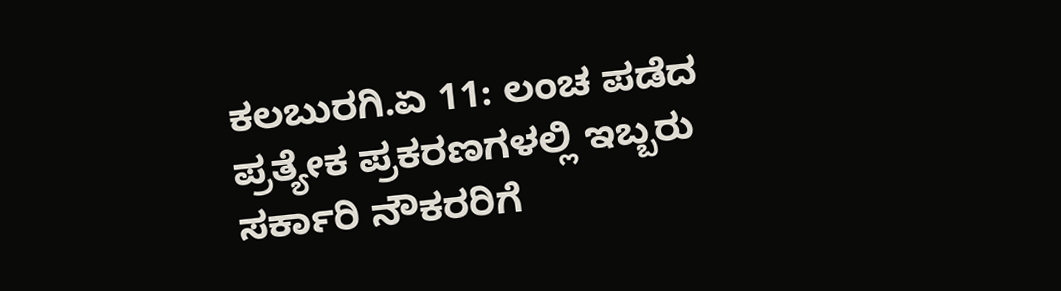ಕಲಬುರಗಿ.ಏ 11: ಲಂಚ ಪಡೆದ ಪ್ರತ್ಯೇಕ ಪ್ರಕರಣಗಳಲ್ಲಿ ಇಬ್ಬರು ಸರ್ಕಾರಿ ನೌಕರರಿಗೆ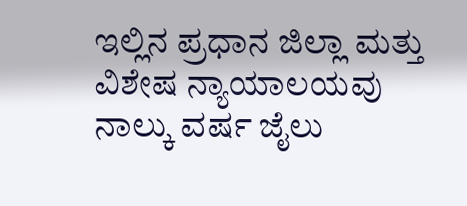ಇಲ್ಲಿನ ಪ್ರಧಾನ ಜಿಲ್ಲಾ ಮತ್ತು ವಿಶೇಷ ನ್ಯಾಯಾಲಯವು ನಾಲ್ಕು ವರ್ಷ ಜೈಲು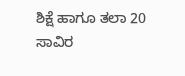ಶಿಕ್ಷೆ ಹಾಗೂ ತಲಾ 20 ಸಾವಿರ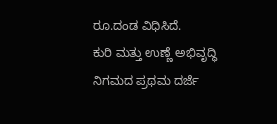ರೂ.ದಂಡ ವಿಧಿಸಿದೆ.
ಕುರಿ ಮತ್ತು ಉಣ್ಣೆ ಅಭಿವೃದ್ಧಿ ನಿಗಮದ ಪ್ರಥಮ ದರ್ಜೆ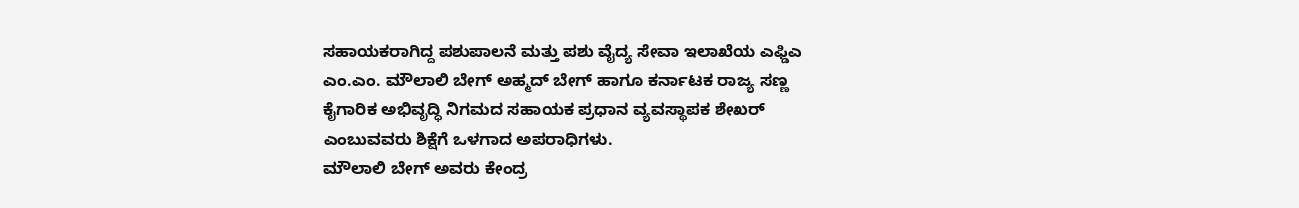ಸಹಾಯಕರಾಗಿದ್ದ ಪಶುಪಾಲನೆ ಮತ್ತು ಪಶು ವೈದ್ಯ ಸೇವಾ ಇಲಾಖೆಯ ಎಫ್ಡಿಎ ಎಂ.ಎಂ. ಮೌಲಾಲಿ ಬೇಗ್ ಅಹ್ಮದ್ ಬೇಗ್ ಹಾಗೂ ಕರ್ನಾಟಕ ರಾಜ್ಯ ಸಣ್ಣ ಕೈಗಾರಿಕ ಅಭಿವೃದ್ಧಿ ನಿಗಮದ ಸಹಾಯಕ ಪ್ರಧಾನ ವ್ಯವಸ್ಥಾಪಕ ಶೇಖರ್ ಎಂಬುವವರು ಶಿಕ್ಷೆಗೆ ಒಳಗಾದ ಅಪರಾಧಿಗಳು.
ಮೌಲಾಲಿ ಬೇಗ್ ಅವರು ಕೇಂದ್ರ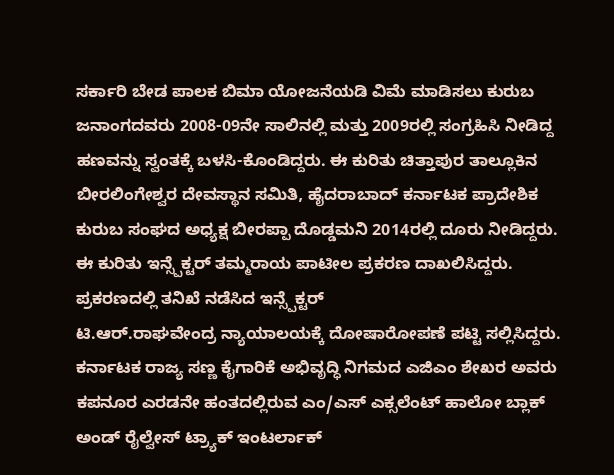ಸರ್ಕಾರಿ ಬೇಡ ಪಾಲಕ ಬಿಮಾ ಯೋಜನೆಯಡಿ ವಿಮೆ ಮಾಡಿಸಲು ಕುರುಬ ಜನಾಂಗದವರು 2008-09ನೇ ಸಾಲಿನಲ್ಲಿ ಮತ್ತು 2009ರಲ್ಲಿ ಸಂಗ್ರಹಿಸಿ ನೀಡಿದ್ದ ಹಣವನ್ನು ಸ್ವಂತಕ್ಕೆ ಬಳಸಿ-ಕೊಂಡಿದ್ದರು. ಈ ಕುರಿತು ಚಿತ್ತಾಪುರ ತಾಲ್ಲೂಕಿನ ಬೀರಲಿಂಗೇಶ್ವರ ದೇವಸ್ಥಾನ ಸಮಿತಿ, ಹೈದರಾಬಾದ್ ಕರ್ನಾಟಕ ಪ್ರಾದೇಶಿಕ ಕುರುಬ ಸಂಘದ ಅಧ್ಯಕ್ಷ ಬೀರಪ್ಪಾ ದೊಡ್ಡಮನಿ 2014ರಲ್ಲಿ ದೂರು ನೀಡಿದ್ದರು. ಈ ಕುರಿತು ಇನ್ಸ್ಪೆಕ್ಟರ್ ತಮ್ಮರಾಯ ಪಾಟೀಲ ಪ್ರಕರಣ ದಾಖಲಿಸಿದ್ದರು. ಪ್ರಕರಣದಲ್ಲಿ ತನಿಖೆ ನಡೆಸಿದ ಇನ್ಸ್ಪೆಕ್ಟರ್
ಟಿ.ಆರ್.ರಾಘವೇಂದ್ರ ನ್ಯಾಯಾಲಯಕ್ಕೆ ದೋಷಾರೋಪಣೆ ಪಟ್ಟಿ ಸಲ್ಲಿಸಿದ್ದರು.
ಕರ್ನಾಟಕ ರಾಜ್ಯ ಸಣ್ಣ ಕೈಗಾರಿಕೆ ಅಭಿವೃದ್ಧಿ ನಿಗಮದ ಎಜಿಎಂ ಶೇಖರ ಅವರು ಕಪನೂರ ಎರಡನೇ ಹಂತದಲ್ಲಿರುವ ಎಂ/ಎಸ್ ಎಕ್ಸಲೆಂಟ್ ಹಾಲೋ ಬ್ಲಾಕ್ ಅಂಡ್ ರೈಲ್ವೇಸ್ ಟ್ರ್ಯಾಕ್ ಇಂಟರ್ಲಾಕ್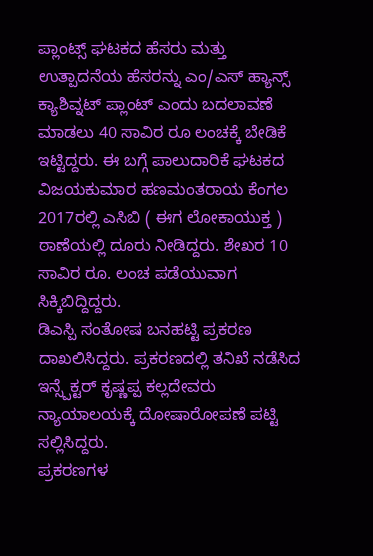ಪ್ಲಾಂಟ್ಸ್ ಘಟಕದ ಹೆಸರು ಮತ್ತು ಉತ್ಪಾದನೆಯ ಹೆಸರನ್ನು ಎಂ/ಎಸ್ ಹ್ಯಾನ್ಸ್ ಕ್ಯಾಶಿವ್ನಟ್ ಪ್ಲಾಂಟ್ ಎಂದು ಬದಲಾವಣೆ ಮಾಡಲು 40 ಸಾವಿರ ರೂ ಲಂಚಕ್ಕೆ ಬೇಡಿಕೆ ಇಟ್ಟಿದ್ದರು. ಈ ಬಗ್ಗೆ ಪಾಲುದಾರಿಕೆ ಘಟಕದ ವಿಜಯಕುಮಾರ ಹಣಮಂತರಾಯ ಕೆಂಗಲ 2017ರಲ್ಲಿ ಎಸಿಬಿ ( ಈಗ ಲೋಕಾಯುಕ್ತ ) ಠಾಣೆಯಲ್ಲಿ ದೂರು ನೀಡಿದ್ದರು. ಶೇಖರ 10 ಸಾವಿರ ರೂ. ಲಂಚ ಪಡೆಯುವಾಗ ಸಿಕ್ಕಿಬಿದ್ದಿದ್ದರು.
ಡಿಎಸ್ಪಿ ಸಂತೋಷ ಬನಹಟ್ಟಿ ಪ್ರಕರಣ ದಾಖಲಿಸಿದ್ದರು. ಪ್ರಕರಣದಲ್ಲಿ ತನಿಖೆ ನಡೆಸಿದ ಇನ್ಸ್ಪೆಕ್ಟರ್ ಕೃಷ್ಣಪ್ಪ ಕಲ್ಲದೇವರು ನ್ಯಾಯಾಲಯಕ್ಕೆ ದೋಷಾರೋಪಣೆ ಪಟ್ಟಿ ಸಲ್ಲಿಸಿದ್ದರು.
ಪ್ರಕರಣಗಳ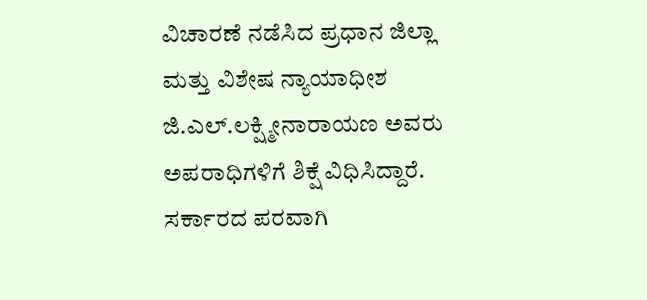ವಿಚಾರಣೆ ನಡೆಸಿದ ಪ್ರಧಾನ ಜಿಲ್ಲಾ ಮತ್ತು ವಿಶೇಷ ನ್ಯಾಯಾಧೀಶ ಜಿ.ಎಲ್.ಲಕ್ಷ್ಮೀನಾರಾಯಣ ಅವರು ಅಪರಾಧಿಗಳಿಗೆ ಶಿಕ್ಷೆ ವಿಧಿಸಿದ್ದಾರೆ. ಸರ್ಕಾರದ ಪರವಾಗಿ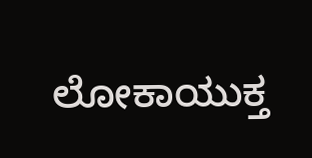ಲೋಕಾಯುಕ್ತ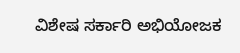ವಿಶೇಷ ಸರ್ಕಾರಿ ಅಭಿಯೋಜಕ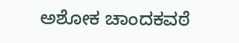ಅಶೋಕ ಚಾಂದಕವಠೆ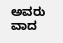ಅವರು ವಾದ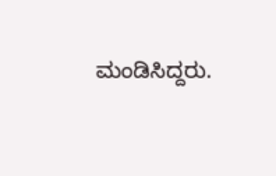ಮಂಡಿಸಿದ್ದರು.